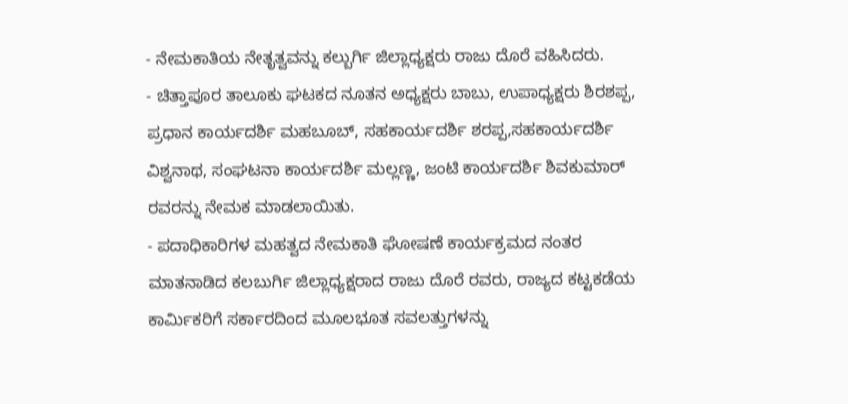- ನೇಮಕಾತಿಯ ನೇತೃತ್ವವನ್ನು ಕಲ್ಬುರ್ಗಿ ಜಿಲ್ಲಾಧ್ಯಕ್ಷರು ರಾಜು ದೊರೆ ವಹಿಸಿದರು.
- ಚಿತ್ತಾಪೂರ ತಾಲೂಕು ಘಟಕದ ನೂತನ ಅಧ್ಯಕ್ಷರು ಬಾಬು, ಉಪಾಧ್ಯಕ್ಷರು ಶಿರಶಪ್ಪ, ಪ್ರಧಾನ ಕಾರ್ಯದರ್ಶಿ ಮಹಬೂಬ್, ಸಹಕಾರ್ಯದರ್ಶಿ ಶರಪ್ಪ,ಸಹಕಾರ್ಯದರ್ಶಿ ವಿಶ್ವನಾಥ, ಸಂಘಟನಾ ಕಾರ್ಯದರ್ಶಿ ಮಲ್ಲಣ್ಣ, ಜಂಟಿ ಕಾರ್ಯದರ್ಶಿ ಶಿವಕುಮಾರ್ ರವರನ್ನು ನೇಮಕ ಮಾಡಲಾಯಿತು.
- ಪದಾಧಿಕಾರಿಗಳ ಮಹತ್ವದ ನೇಮಕಾತಿ ಘೋಷಣೆ ಕಾರ್ಯಕ್ರಮದ ನಂತರ ಮಾತನಾಡಿದ ಕಲಬುರ್ಗಿ ಜಿಲ್ಲಾಧ್ಯಕ್ಷರಾದ ರಾಜು ದೊರೆ ರವರು, ರಾಜ್ಯದ ಕಟ್ಟಕಡೆಯ ಕಾರ್ಮಿಕರಿಗೆ ಸರ್ಕಾರದಿಂದ ಮೂಲಭೂತ ಸವಲತ್ತುಗಳನ್ನು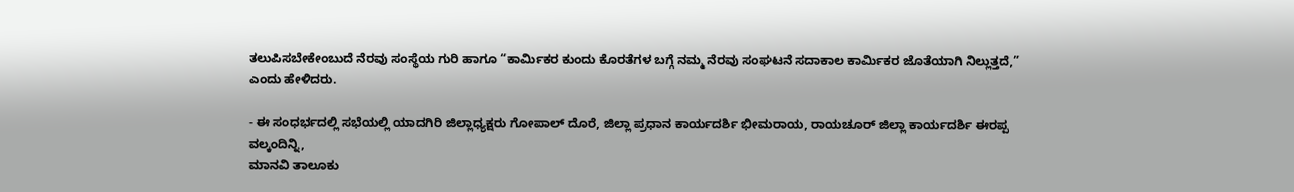ತಲುಪಿಸಬೇಕೇಂಬುದೆ ನೆರವು ಸಂಸ್ಥೆಯ ಗುರಿ ಹಾಗೂ “ಕಾರ್ಮಿಕರ ಕುಂದು ಕೊರತೆಗಳ ಬಗ್ಗೆ ನಮ್ಮ ನೆರವು ಸಂಘಟನೆ ಸದಾಕಾಲ ಕಾರ್ಮಿಕರ ಜೊತೆಯಾಗಿ ನಿಲ್ಲುತ್ತದೆ,” ಎಂದು ಹೇಳಿದರು.

- ಈ ಸಂಧರ್ಭದಲ್ಲಿ ಸಭೆಯಲ್ಲಿ ಯಾದಗಿರಿ ಜಿಲ್ಲಾಧ್ಯಕ್ಷರು ಗೋಪಾಲ್ ದೊರೆ, ಜಿಲ್ಲಾ ಪ್ರಧಾನ ಕಾರ್ಯದರ್ಶಿ ಭೀಮರಾಯ, ರಾಯಚೂರ್ ಜಿಲ್ಲಾ ಕಾರ್ಯದರ್ಶಿ ಈರಪ್ಪ ವಲ್ಕಂದಿನ್ನಿ,
ಮಾನವಿ ತಾಲೂಕು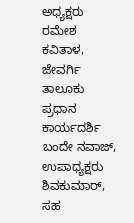ಅಧ್ಯಕ್ಷರು ರಮೇಶ ಕವಿತಾಳ, ಜೇವರ್ಗಿ ತಾಲೂಕು ಪ್ರಧಾನ ಕಾರ್ಯದರ್ಶಿ ಬಂದೇ ನವಾಜ್, ಉಪಾಧ್ಯಕ್ಷರು ಶಿವಕುಮಾರ್, ಸಹ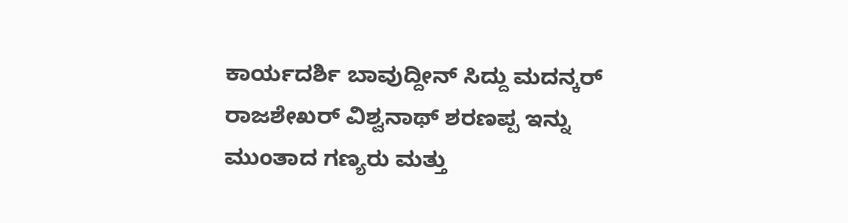ಕಾರ್ಯದರ್ಶಿ ಬಾವುದ್ದೀನ್ ಸಿದ್ದು ಮದನ್ಕರ್ ರಾಜಶೇಖರ್ ವಿಶ್ವನಾಥ್ ಶರಣಪ್ಪ ಇನ್ನು ಮುಂತಾದ ಗಣ್ಯರು ಮತ್ತು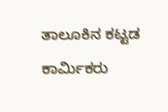ತಾಲೂಕಿನ ಕಟ್ಟಡ ಕಾರ್ಮಿಕರು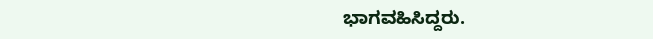ಭಾಗವಹಿಸಿದ್ದರು.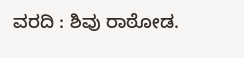ವರದಿ : ಶಿವು ರಾಠೋಡ.